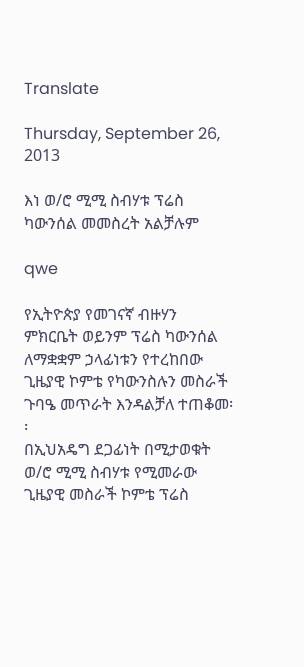Translate

Thursday, September 26, 2013

እነ ወ/ሮ ሚሚ ስብሃቱ ፕሬስ ካውንሰል መመስረት አልቻሉም

qwe

የኢትዮጵያ የመገናኛ ብዙሃን ምክርቤት ወይንም ፕሬስ ካውንሰል ለማቋቋም ኃላፊነቱን የተረከበው ጊዜያዊ ኮምቴ የካውንስሉን መስራች ጉባዔ መጥራት እንዳልቻለ ተጠቆመ፡፡
በኢህአዴግ ደጋፊነት በሚታወቁት ወ/ሮ ሚሚ ስብሃቱ የሚመራው ጊዜያዊ መስራች ኮምቴ ፕሬስ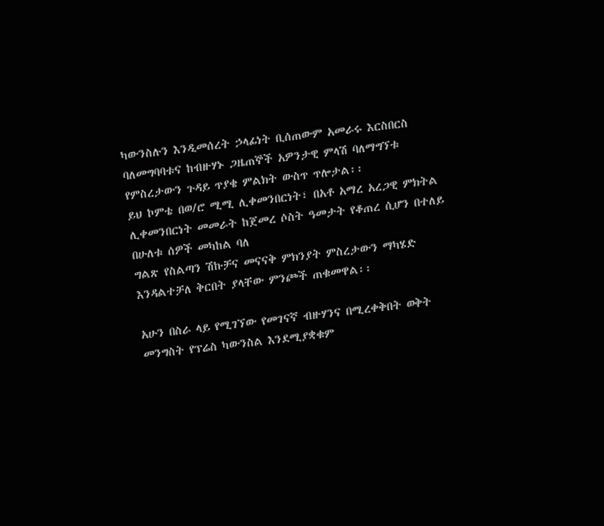ካውንስሉን እንዲመሰረት ኃላፊነት ቢሰጠውም አመራሩ እርስበርስ ባለመግባባቱና ከብዙሃኑ ጋዜጠኞች አዎንታዊ ምላሽ ባለማግኘቱ የምስረታውን ጉዳይ ጥያቄ ምልክት ውስጥ ጥሎታል፡፡
ይህ ኮምቴ በወ/ሮ ሚሚ ሊቀመንበርነት፣ በአቶ አማረ አረጋዊ ምክትል ሊቀመንበርነት መመራት ከጀመረ ሶስት ዓመታት የቆጠረ ሲሆን በተለይ በሁለቱ ሰዎች መካከል ባለ
ግልጽ የስልጣን ሽኩቻና መናናቅ ምክንያት ምስረታውን ማካሄድ እንዳልተቻለ ቅርበት ያላቸው ምንጮች ጠቁመዋል፡፡

አሁን በስራ ላይ የሚገኘው የመገናኛ ብዙሃንና በሚረቀቅበት ወቅት መንግስት የፕሬስ ካውንስል እንደሚያቋቁም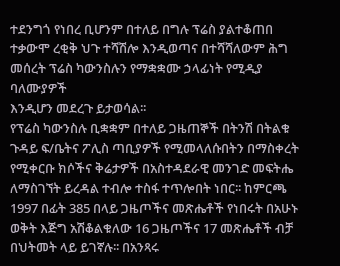ተደንግጎ የነበረ ቢሆንም በተለይ በግሉ ፕሬስ ያልተቆጠበ ተቃውሞ ረቂቅ ህጉ ተሻሽሎ እንዲወጣና በተሻሻለውም ሕግ መሰረት ፕሬስ ካውንስሉን የማቋቋሙ ኃላፊነት የሚዲያ ባለሙያዎች
እንዲሆን መደረጉ ይታወሳል፡፡
የፕሬስ ካውንስሉ ቢቋቋም በተለይ ጋዜጠኞች በትንሽ በትልቁ ጉዳይ ፍ/ቤትና ፖሊስ ጣቢያዎች የሚመላለሱበትን በማስቀረት የሚቀርቡ ክሶችና ቅሬታዎች በአስተዳደራዊ መንገድ መፍትሔ ለማስገኘት ይረዳል ተብሎ ተስፋ ተጥሎበት ነበር፡፡ ከምርጫ 1997 በፊት 385 በላይ ጋዜጦችና መጽሔቶች የነበሩት በአሁኑ ወቅት እጅግ አሽቆልቁለው 16 ጋዜጦችና 17 መጽሔቶች ብቻ በህትመት ላይ ይገኛሉ፡፡ በአንጻሩ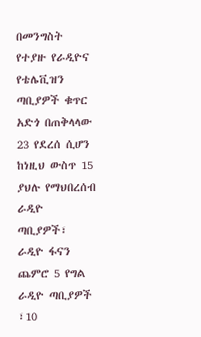በመንግስት የተያዙ የራዲዮና የቴሌቪዝን ጣቢያዎች ቁጥር አድጎ በጠቅላላው 23 የደረሰ ሲሆን ከነዚህ ውስጥ 15 ያህሉ የማህበረሰብ ራዲዮ ጣቢያዎች፣ ራዲዮ ፋናን ጨምሮ 5 የግል ራዲዮ ጣቢያዎች ፣10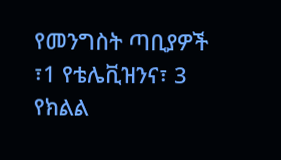የመንግስት ጣቢያዎች ፣1 የቴሌቪዝንና፣ 3 የክልል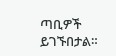ጣቢዎች ይገኙበታል።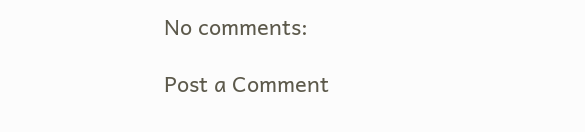No comments:

Post a Comment